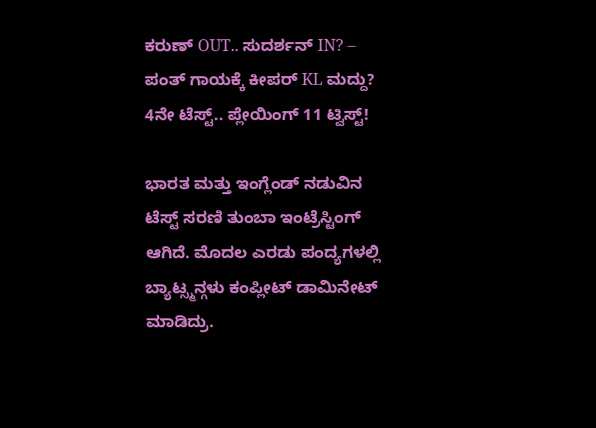ಕರುಣ್ OUT.. ಸುದರ್ಶನ್ IN? – ಪಂತ್ ಗಾಯಕ್ಕೆ ಕೀಪರ್ KL ಮದ್ದು?
4ನೇ ಟೆಸ್ಟ್.. ಪ್ಲೇಯಿಂಗ್ 11 ಟ್ವಿಸ್ಟ್!

ಭಾರತ ಮತ್ತು ಇಂಗ್ಲೆಂಡ್ ನಡುವಿನ ಟೆಸ್ಟ್ ಸರಣಿ ತುಂಬಾ ಇಂಟ್ರೆಸ್ಟಿಂಗ್ ಆಗಿದೆ. ಮೊದಲ ಎರಡು ಪಂದ್ಯಗಳಲ್ಲಿ ಬ್ಯಾಟ್ಸ್ಮನ್ಗಳು ಕಂಪ್ಲೀಟ್ ಡಾಮಿನೇಟ್ ಮಾಡಿದ್ರು.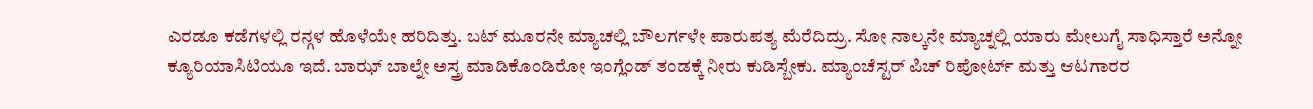ಎರಡೂ ಕಡೆಗಳಲ್ಲಿ ರನ್ಗಳ ಹೊಳೆಯೇ ಹರಿದಿತ್ತು. ಬಟ್ ಮೂರನೇ ಮ್ಯಾಚಲ್ಲಿ ಬೌಲರ್ಗಳೇ ಪಾರುಪತ್ಯ ಮೆರೆದಿದ್ರು. ಸೋ ನಾಲ್ಕನೇ ಮ್ಯಾಚ್ನಲ್ಲಿ ಯಾರು ಮೇಲುಗೈ ಸಾಧಿಸ್ತಾರೆ ಅನ್ನೋ ಕ್ಯೂರಿಯಾಸಿಟಿಯೂ ಇದೆ. ಬಾಝ್ ಬಾಲ್ನೇ ಅಸ್ತ್ರ ಮಾಡಿಕೊಂಡಿರೋ ಇಂಗ್ಲೆಂಡ್ ತಂಡಕ್ಕೆ ನೀರು ಕುಡಿಸ್ಬೇಕು. ಮ್ಯಾಂಚೆಸ್ಟರ್ ಪಿಚ್ ರಿಪೋರ್ಟ್ ಮತ್ತು ಆಟಗಾರರ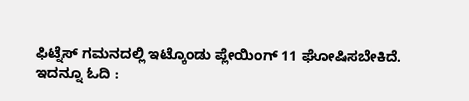ಫಿಟ್ನೆಸ್ ಗಮನದಲ್ಲಿ ಇಟ್ಕೊಂಡು ಪ್ಲೇಯಿಂಗ್ 11 ಘೋಷಿಸಬೇಕಿದೆ.
ಇದನ್ನೂ ಓದಿ :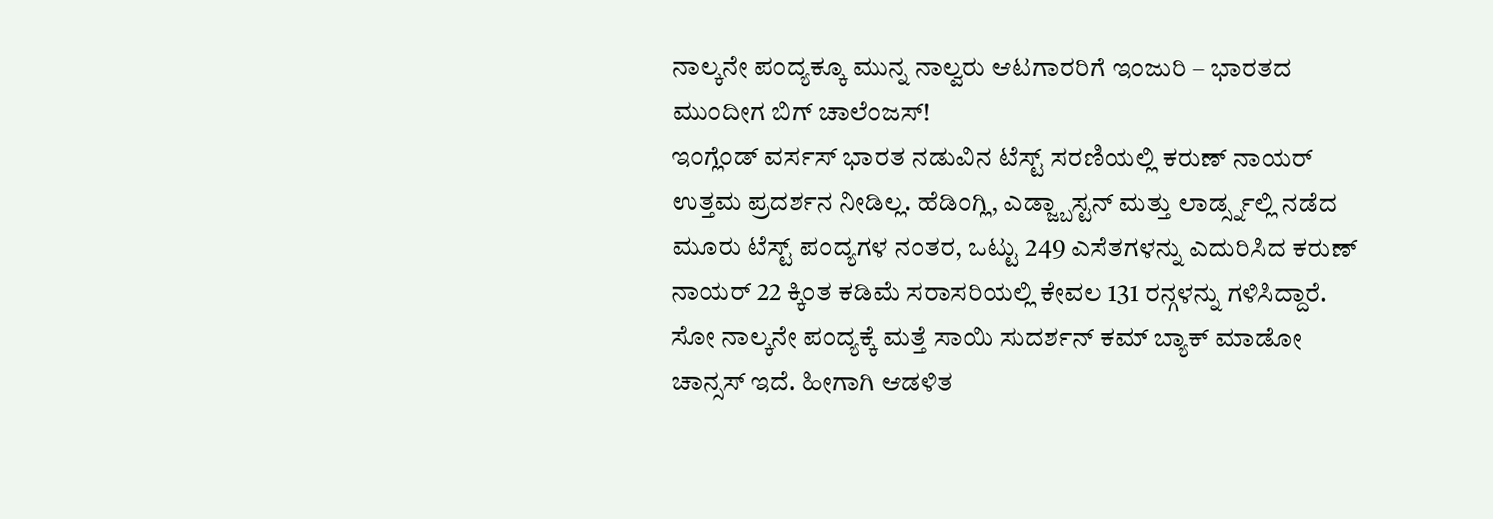ನಾಲ್ಕನೇ ಪಂದ್ಯಕ್ಕೂ ಮುನ್ನ ನಾಲ್ವರು ಆಟಗಾರರಿಗೆ ಇಂಜುರಿ – ಭಾರತದ ಮುಂದೀಗ ಬಿಗ್ ಚಾಲೆಂಜಸ್!
ಇಂಗ್ಲೆಂಡ್ ವರ್ಸಸ್ ಭಾರತ ನಡುವಿನ ಟೆಸ್ಟ್ ಸರಣಿಯಲ್ಲಿ ಕರುಣ್ ನಾಯರ್ ಉತ್ತಮ ಪ್ರದರ್ಶನ ನೀಡಿಲ್ಲ. ಹೆಡಿಂಗ್ಲಿ, ಎಡ್ಜ್ಬಾಸ್ಟನ್ ಮತ್ತು ಲಾರ್ಡ್ಸ್ನಲ್ಲಿ ನಡೆದ ಮೂರು ಟೆಸ್ಟ್ ಪಂದ್ಯಗಳ ನಂತರ, ಒಟ್ಟು 249 ಎಸೆತಗಳನ್ನು ಎದುರಿಸಿದ ಕರುಣ್ ನಾಯರ್ 22 ಕ್ಕಿಂತ ಕಡಿಮೆ ಸರಾಸರಿಯಲ್ಲಿ ಕೇವಲ 131 ರನ್ಗಳನ್ನು ಗಳಿಸಿದ್ದಾರೆ. ಸೋ ನಾಲ್ಕನೇ ಪಂದ್ಯಕ್ಕೆ ಮತ್ತೆ ಸಾಯಿ ಸುದರ್ಶನ್ ಕಮ್ ಬ್ಯಾಕ್ ಮಾಡೋ ಚಾನ್ಸಸ್ ಇದೆ. ಹೀಗಾಗಿ ಆಡಳಿತ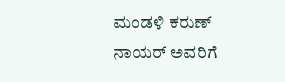ಮಂಡಳಿ ಕರುಣ್ ನಾಯರ್ ಅವರಿಗೆ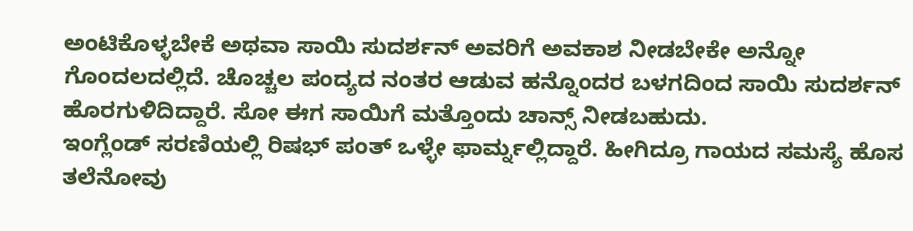ಅಂಟಿಕೊಳ್ಳಬೇಕೆ ಅಥವಾ ಸಾಯಿ ಸುದರ್ಶನ್ ಅವರಿಗೆ ಅವಕಾಶ ನೀಡಬೇಕೇ ಅನ್ನೋ ಗೊಂದಲದಲ್ಲಿದೆ. ಚೊಚ್ಚಲ ಪಂದ್ಯದ ನಂತರ ಆಡುವ ಹನ್ನೊಂದರ ಬಳಗದಿಂದ ಸಾಯಿ ಸುದರ್ಶನ್ ಹೊರಗುಳಿದಿದ್ದಾರೆ. ಸೋ ಈಗ ಸಾಯಿಗೆ ಮತ್ತೊಂದು ಚಾನ್ಸ್ ನೀಡಬಹುದು.
ಇಂಗ್ಲೆಂಡ್ ಸರಣಿಯಲ್ಲಿ ರಿಷಭ್ ಪಂತ್ ಒಳ್ಳೇ ಫಾರ್ಮ್ನಲ್ಲಿದ್ದಾರೆ. ಹೀಗಿದ್ರೂ ಗಾಯದ ಸಮಸ್ಯೆ ಹೊಸ ತಲೆನೋವು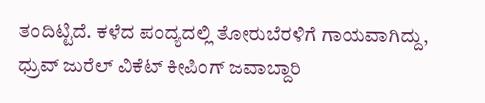ತಂದಿಟ್ಟಿದೆ. ಕಳೆದ ಪಂದ್ಯದಲ್ಲಿ ತೋರುಬೆರಳಿಗೆ ಗಾಯವಾಗಿದ್ದು, ಧ್ರುವ್ ಜುರೆಲ್ ವಿಕೆಟ್ ಕೀಪಿಂಗ್ ಜವಾಬ್ದಾರಿ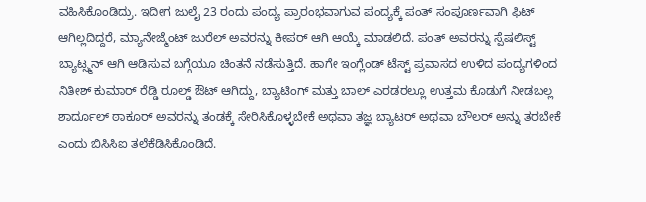ವಹಿಸಿಕೊಂಡಿದ್ರು. ಇದೀಗ ಜುಲೈ 23 ರಂದು ಪಂದ್ಯ ಪ್ರಾರಂಭವಾಗುವ ಪಂದ್ಯಕ್ಕೆ ಪಂತ್ ಸಂಪೂರ್ಣವಾಗಿ ಫಿಟ್ ಆಗಿಲ್ಲದಿದ್ದರೆ, ಮ್ಯಾನೇಜ್ಮೆಂಟ್ ಜುರೆಲ್ ಅವರನ್ನು ಕೀಪರ್ ಆಗಿ ಆಯ್ಕೆ ಮಾಡಲಿದೆ. ಪಂತ್ ಅವರನ್ನು ಸ್ಪೆಷಲಿಸ್ಟ್ ಬ್ಯಾಟ್ಸ್ಮನ್ ಆಗಿ ಆಡಿಸುವ ಬಗ್ಗೆಯೂ ಚಿಂತನೆ ನಡೆಸುತ್ತಿದೆ. ಹಾಗೇ ಇಂಗ್ಲೆಂಡ್ ಟೆಸ್ಟ್ ಪ್ರವಾಸದ ಉಳಿದ ಪಂದ್ಯಗಳಿಂದ ನಿತೀಶ್ ಕುಮಾರ್ ರೆಡ್ಡಿ ರೂಲ್ಡ್ ಔಟ್ ಆಗಿದ್ದು, ಬ್ಯಾಟಿಂಗ್ ಮತ್ತು ಬಾಲ್ ಎರಡರಲ್ಲೂ ಉತ್ತಮ ಕೊಡುಗೆ ನೀಡಬಲ್ಲ ಶಾರ್ದೂಲ್ ಠಾಕೂರ್ ಅವರನ್ನು ತಂಡಕ್ಕೆ ಸೇರಿಸಿಕೊಳ್ಳಬೇಕೆ ಅಥವಾ ತಜ್ಞ ಬ್ಯಾಟರ್ ಅಥವಾ ಬೌಲರ್ ಅನ್ನು ತರಬೇಕೆ ಎಂದು ಬಿಸಿಸಿಐ ತಲೆಕೆಡಿಸಿಕೊಂಡಿದೆ.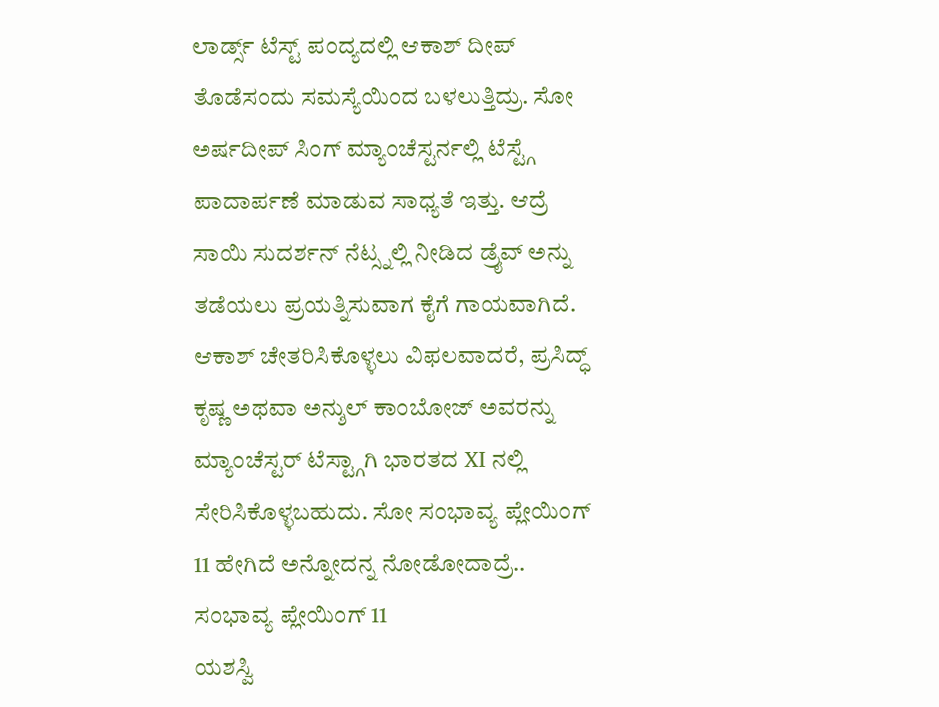ಲಾರ್ಡ್ಸ್ ಟೆಸ್ಟ್ ಪಂದ್ಯದಲ್ಲಿ ಆಕಾಶ್ ದೀಪ್ ತೊಡೆಸಂದು ಸಮಸ್ಯೆಯಿಂದ ಬಳಲುತ್ತಿದ್ರು. ಸೋ ಅರ್ಷದೀಪ್ ಸಿಂಗ್ ಮ್ಯಾಂಚೆಸ್ಟರ್ನಲ್ಲಿ ಟೆಸ್ಟ್ಗೆ ಪಾದಾರ್ಪಣೆ ಮಾಡುವ ಸಾಧ್ಯತೆ ಇತ್ತು. ಆದ್ರೆ ಸಾಯಿ ಸುದರ್ಶನ್ ನೆಟ್ಸ್ನಲ್ಲಿ ನೀಡಿದ ಡ್ರೈವ್ ಅನ್ನು ತಡೆಯಲು ಪ್ರಯತ್ನಿಸುವಾಗ ಕೈಗೆ ಗಾಯವಾಗಿದೆ. ಆಕಾಶ್ ಚೇತರಿಸಿಕೊಳ್ಳಲು ವಿಫಲವಾದರೆ, ಪ್ರಸಿದ್ಧ್ ಕೃಷ್ಣ ಅಥವಾ ಅನ್ಶುಲ್ ಕಾಂಬೋಜ್ ಅವರನ್ನು ಮ್ಯಾಂಚೆಸ್ಟರ್ ಟೆಸ್ಟ್ಗಾಗಿ ಭಾರತದ XI ನಲ್ಲಿ ಸೇರಿಸಿಕೊಳ್ಳಬಹುದು. ಸೋ ಸಂಭಾವ್ಯ ಪ್ಲೇಯಿಂಗ್ 11 ಹೇಗಿದೆ ಅನ್ನೋದನ್ನ ನೋಡೋದಾದ್ರೆ..
ಸಂಭಾವ್ಯ ಪ್ಲೇಯಿಂಗ್ 11
ಯಶಸ್ವಿ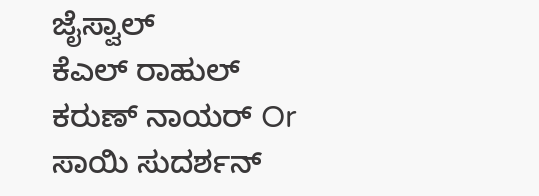ಜೈಸ್ವಾಲ್
ಕೆಎಲ್ ರಾಹುಲ್
ಕರುಣ್ ನಾಯರ್ Or ಸಾಯಿ ಸುದರ್ಶನ್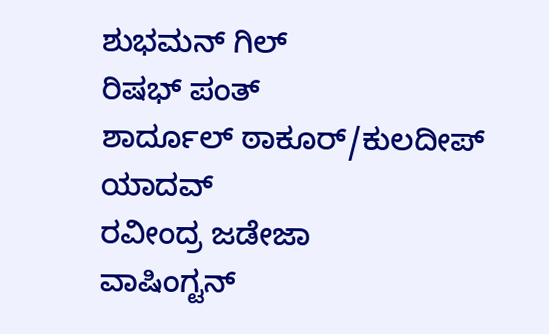ಶುಭಮನ್ ಗಿಲ್
ರಿಷಭ್ ಪಂತ್
ಶಾರ್ದೂಲ್ ಠಾಕೂರ್/ಕುಲದೀಪ್ ಯಾದವ್
ರವೀಂದ್ರ ಜಡೇಜಾ
ವಾಷಿಂಗ್ಟನ್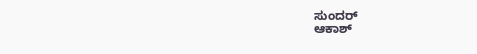ಸುಂದರ್
ಆಕಾಶ್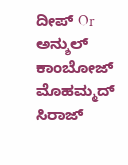ದೀಪ್ Or ಅನ್ಶುಲ್ ಕಾಂಬೋಜ್
ಮೊಹಮ್ಮದ್ ಸಿರಾಜ್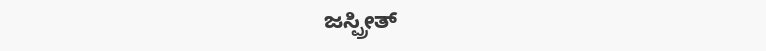ಜಸ್ಪ್ರೀತ್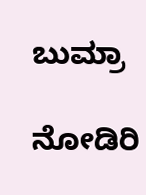ಬುಮ್ರಾ

ನೋಡಿರಿ